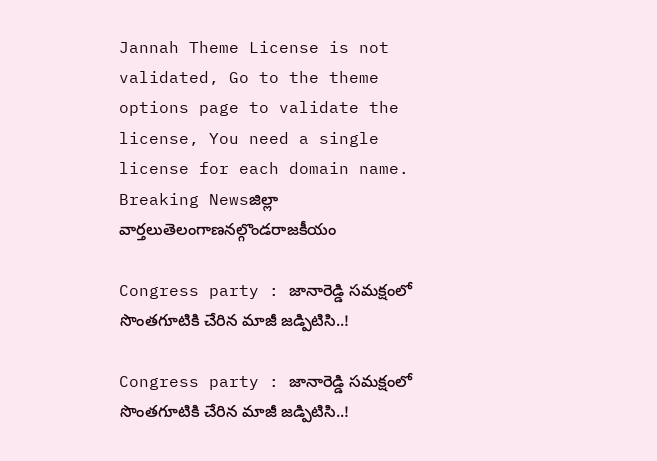Jannah Theme License is not validated, Go to the theme options page to validate the license, You need a single license for each domain name.
Breaking Newsజిల్లా వార్తలుతెలంగాణనల్గొండరాజకీయం

Congress party : జానారెడ్డి సమక్షంలో సొంతగూటికి చేరిన మాజీ జడ్పిటిసి..!

Congress party : జానారెడ్డి సమక్షంలో సొంతగూటికి చేరిన మాజీ జడ్పిటిసి..!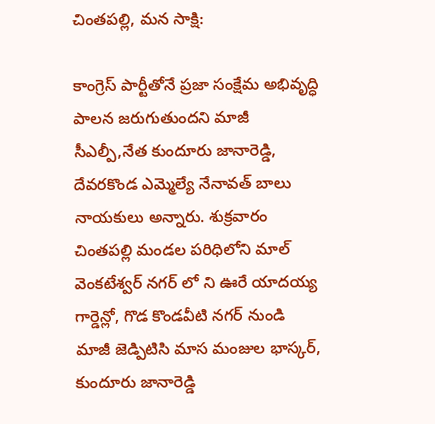చింతపల్లి, మన సాక్షి:

కాంగ్రెస్ పార్టీతోనే ప్రజా సంక్షేమ అభివృద్ధి పాలన జరుగుతుందని మాజీ సీఎల్పీ,నేత కుందూరు జానారెడ్డి, దేవరకొండ ఎమ్మెల్యే నేనావత్ బాలు నాయకులు అన్నారు. శుక్రవారం చింతపల్లి మండల పరిధిలోని మాల్ వెంకటేశ్వర్ నగర్ లో ని ఊరే యాదయ్య గార్డెన్లో, గొడ కొండవీటి నగర్ నుండి మాజీ జెడ్పిటిసి మాస మంజుల భాస్కర్, కుందూరు జానారెడ్డి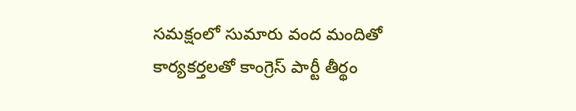సమక్షంలో సుమారు వంద మందితో కార్యకర్తలతో కాంగ్రెస్ పార్టీ తీర్థం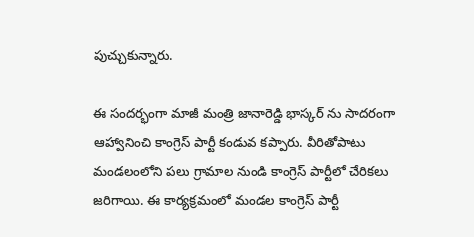పుచ్చుకున్నారు.

ఈ సందర్భంగా మాజీ మంత్రి జానారెడ్డి భాస్కర్ ను సాదరంగా ఆహ్వానించి కాంగ్రెస్ పార్టీ కండువ కప్పారు. వీరితోపాటు మండలంలోని పలు గ్రామాల నుండి కాంగ్రెస్ పార్టీలో చేరికలు జరిగాయి. ఈ కార్యక్రమంలో మండల కాంగ్రెస్ పార్టీ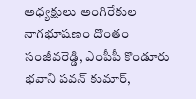అధ్యక్షులు అంగిరేకుల నాగభూషణం దొంతం సంజీవరెడ్డి, ఎంపీపీ కొండూరు భవాని పవన్ కుమార్,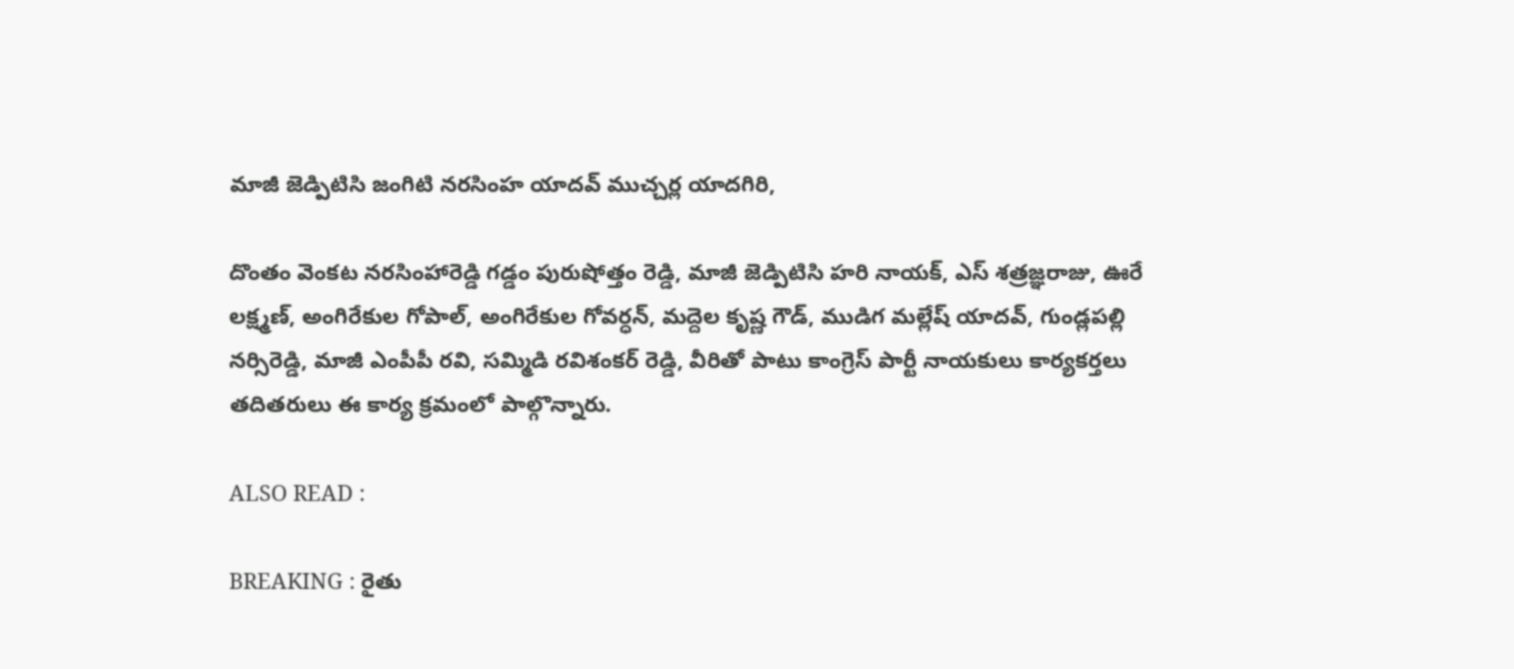మాజీ జెడ్పిటిసి జంగిటి నరసింహ యాదవ్ ముచ్చర్ల యాదగిరి,

దొంతం వెంకట నరసింహారెడ్డి గడ్డం పురుషోత్తం రెడ్డి, మాజీ జెడ్పిటిసి హరి నాయక్, ఎస్ శత్రజ్ఞరాజు, ఊరే లక్ష్మణ్, అంగిరేకుల గోపాల్, అంగిరేకుల గోవర్ధన్, మద్దెల కృష్ణ గౌడ్, ముడిగ మల్లేష్ యాదవ్, గుండ్లపల్లి నర్సిరెడ్డి, మాజీ ఎంపీపీ రవి, సమ్మిడి రవిశంకర్ రెడ్డి, వీరితో పాటు కాంగ్రెస్ పార్టీ నాయకులు కార్యకర్తలు తదితరులు ఈ కార్య క్రమంలో పాల్గొన్నారు.

ALSO READ :

BREAKING : రైతు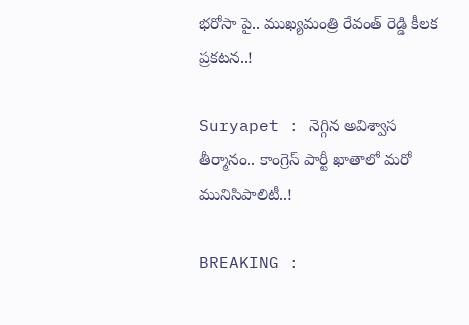భరోసా పై.. ముఖ్యమంత్రి రేవంత్ రెడ్డి కీలక ప్రకటన..!

Suryapet : నెగ్గిన అవిశ్వాస తీర్మానం.. కాంగ్రెస్ పార్టీ ఖాతాలో మరో మునిసిపాలిటీ..!

BREAKING :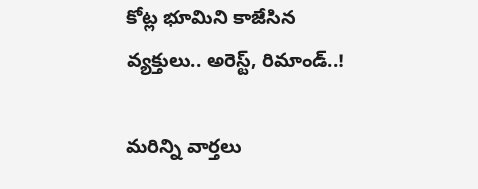కోట్ల భూమిని కాజేసిన వ్యక్తులు.. అరెస్ట్, రిమాండ్..!

మరిన్ని వార్తలు